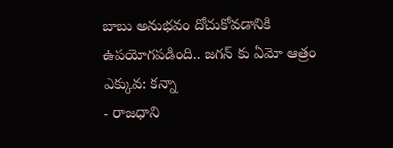బాబు అనుభవం దోచుకోవడానికి ఉపయోగపడింది.. జగన్ కు ఏమో ఆత్రం ఎక్కువ: కన్నా
- రాజధాని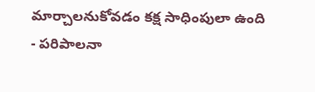మార్చాలనుకోవడం కక్ష సాధింపులా ఉంది
- పరిపాలనా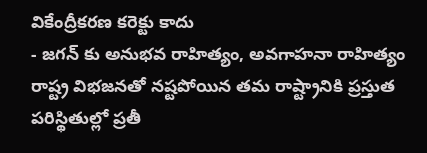వికేంద్రీకరణ కరెక్టు కాదు
- జగన్ కు అనుభవ రాహిత్యం, అవగాహనా రాహిత్యం
రాష్ట్ర విభజనతో నష్టపోయిన తమ రాష్ట్రానికి ప్రస్తుత పరిస్థితుల్లో ప్రతీ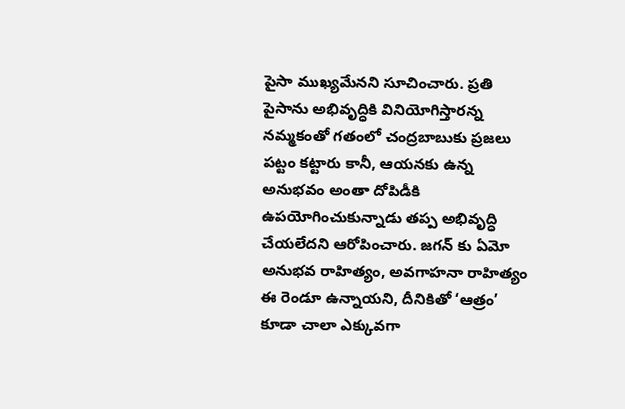పైసా ముఖ్యమేనని సూచించారు. ప్రతి పైసాను అభివృద్ధికి వినియోగిస్తారన్న నమ్మకంతో గతంలో చంద్రబాబుకు ప్రజలు పట్టం కట్టారు కానీ, ఆయనకు ఉన్న అనుభవం అంతా దోపిడీకి ఉపయోగించుకున్నాడు తప్ప అభివృద్ధి చేయలేదని ఆరోపించారు. జగన్ కు ఏమో అనుభవ రాహిత్యం, అవగాహనా రాహిత్యం ఈ రెండూ ఉన్నాయని, దీనికితో ‘ఆత్రం’ కూడా చాలా ఎక్కువగా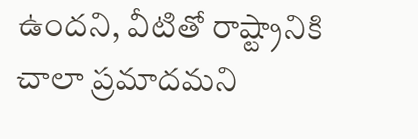ఉందని, వీటితో రాష్ట్రానికి చాలా ప్రమాదమని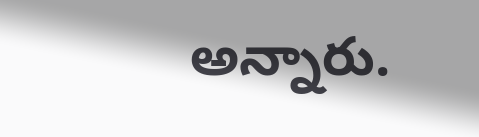అన్నారు.